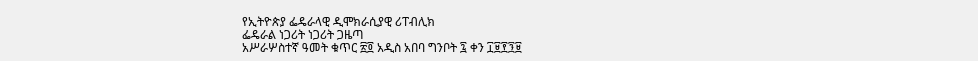የኢትዮጵያ ፌዴራላዊ ዲሞክራሲያዊ ሪፐብሊክ
ፌዴራል ነጋሪት ነጋሪት ጋዜጣ
አሥራሦስተኛ ዓመት ቁጥር ፳፬ አዲስ አበባ ግንቦት ፯ ቀን ፲፱፻፺፱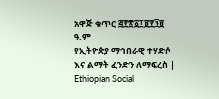አዋጅ ቁጥር ፭፻፳፩፲፱፻፺፱ ዓ.ም
የኢትዮጵያ ማኅበራዊ ተሃድሶ እና ልማት ፈንድን ለማፍረስ | Ethiopian Social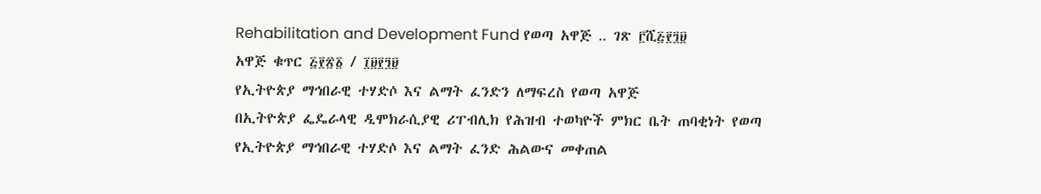Rehabilitation and Development Fund የወጣ አዋጅ ‥ ገጽ ፫ሺ፭፻፺፱
አዋጅ ቁጥር ፭፻፳፩ / ፲፱፻፺፱
የኢትዮጵያ ማኅበራዊ ተሃድሶ እና ልማት ፈንድን ለማፍረስ የወጣ አዋጅ
በኢትዮጵያ ፌዴራላዊ ዲሞክራሲያዊ ሪፐብሊክ የሕዝብ ተወካዮች ምክር ቤት ጠባቂነት የወጣ
የኢትዮጵያ ማኅበራዊ ተሃድሶ እና ልማት ፈንድ ሕልውና መቀጠል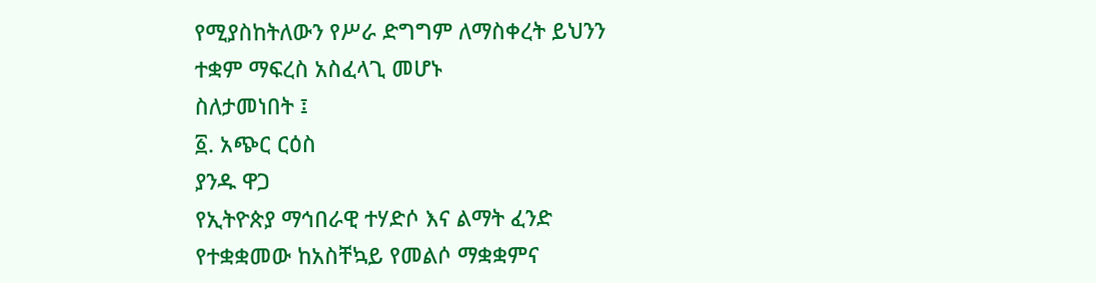የሚያስከትለውን የሥራ ድግግም ለማስቀረት ይህንን ተቋም ማፍረስ አስፈላጊ መሆኑ
ስለታመነበት ፤
፩. አጭር ርዕስ
ያንዱ ዋጋ
የኢትዮጵያ ማኅበራዊ ተሃድሶ እና ልማት ፈንድ
የተቋቋመው ከአስቸኳይ የመልሶ ማቋቋምና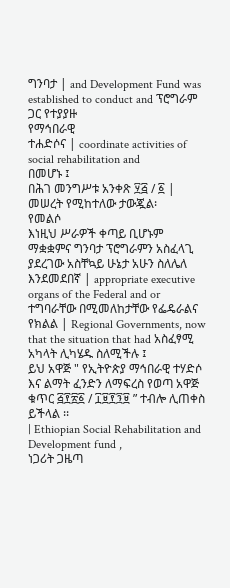ግንባታ | and Development Fund was established to conduct and ፕሮግራም ጋር የተያያዙ
የማኅበራዊ
ተሐድሶና | coordinate activities of social rehabilitation and
በመሆኑ ፤
በሕገ መንግሥቱ አንቀጽ ፶፭ / ፩ | መሠረት የሚከተለው ታውጇል፡
የመልሶ
እነዚህ ሥራዎች ቀጣይ ቢሆኑም ማቋቋምና ግንባታ ፕሮግራምን አስፈላጊ ያደረገው አስቸኳይ ሁኔታ አሁን ስለሌለ እንደመደበኛ | appropriate executive organs of the Federal and or ተግባራቸው በሚመለከታቸው የፌዴራልና የክልል | Regional Governments, now that the situation that had አስፈፃሚ አካላት ሊካሄዱ ስለሚችሉ ፤
ይህ አዋጅ " የኢትዮጵያ ማኅበራዊ ተሃድሶ እና ልማት ፈንድን ለማፍረስ የወጣ አዋጅ ቁጥር ፭፻፳፩ / ፲፱፻፺፱ ” ተብሎ ሊጠቀስ ይችላል ፡፡
| Ethiopian Social Rehabilitation and Development fund ,
ነጋሪት ጋዜጣ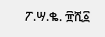ፖ.ሣ.ቈ. ፹ሺ፩